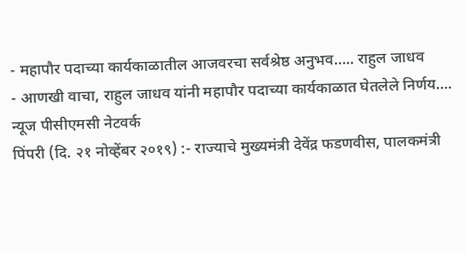- महापौर पदाच्या कार्यकाळातील आजवरचा सर्वश्रेष्ठ अनुभव….. राहुल जाधव
- आणखी वाचा, राहुल जाधव यांनी महापौर पदाच्या कार्यकाळात घेतलेले निर्णय….
न्यूज पीसीएमसी नेटवर्क
पिंपरी (दि. २१ नोव्हेंबर २०१९) :- राज्याचे मुख्यमंत्री देवेंद्र फडणवीस, पालकमंत्री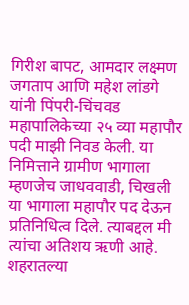गिरीश बापट, आमदार लक्ष्मण जगताप आणि महेश लांडगे यांनी पिंपरी-चिंचवड महापालिकेच्या २५ व्या महापौर पदी माझी निवड केली. या निमित्ताने ग्रामीण भागाला म्हणजेच जाधववाडी, चिखली या भागाला महापौर पद देऊन प्रतिनिधित्व दिले. त्याबद्दल मी त्यांचा अतिशय ऋणी आहे. शहरातल्या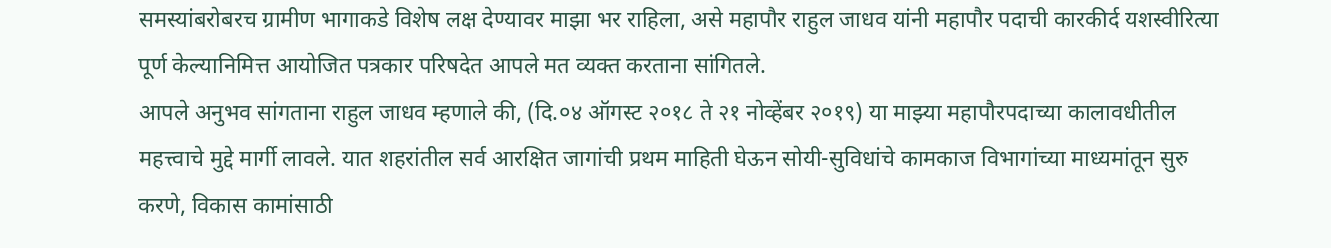समस्यांबरोबरच ग्रामीण भागाकडे विशेष लक्ष देण्यावर माझा भर राहिला, असे महापौर राहुल जाधव यांनी महापौर पदाची कारकीर्द यशस्वीरित्या पूर्ण केल्यानिमित्त आयोजित पत्रकार परिषदेत आपले मत व्यक्त करताना सांगितले.
आपले अनुभव सांगताना राहुल जाधव म्हणाले की, (दि.०४ ऑगस्ट २०१८ ते २१ नोव्हेंबर २०१९) या माझ्या महापौरपदाच्या कालावधीतील महत्त्वाचे मुद्दे मार्गी लावले. यात शहरांतील सर्व आरक्षित जागांची प्रथम माहिती घेऊन सोयी-सुविधांचे कामकाज विभागांच्या माध्यमांतून सुरु करणे, विकास कामांसाठी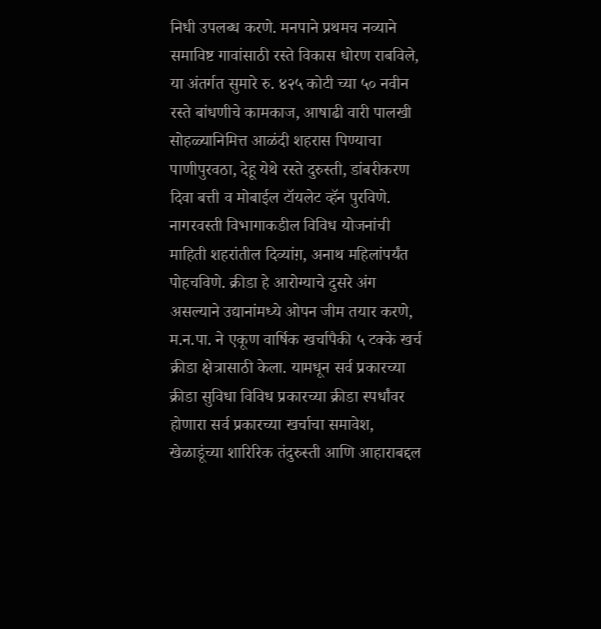निधी उपलब्ध करणे. मनपाने प्रथमच नव्याने समाविष्ट गावांसाठी रस्ते विकास धोरण राबविले, या अंतर्गत सुमारे रु. ४२५ कोटी च्या ५० नवीन रस्ते बांधणीचे कामकाज, आषाढी वारी पालखी सोहळ्यानिमित्त आळंदी शहरास पिण्याचा पाणीपुरवठा, देहू येथे रस्ते दुरुस्ती, डांबरीकरण दिवा बत्ती व मोबाईल टॉयलेट व्हॅन पुरविणे. नागरवस्ती विभागाकडील विविध योजनांची माहिती शहरांतील दिव्यांग़, अनाथ महिलांपर्यंत पोहचविणे. क्रीडा हे आरोग्याचे दुसरे अंग असल्याने उद्यानांमध्ये ओपन जीम तयार करणे, म.न.पा. ने एकूण वार्षिक खर्चापैकी ५ टक्के खर्च क्रीडा क्षेत्रासाठी केला. यामधून सर्व प्रकारच्या क्रीडा सुविधा विविध प्रकारच्या क्रीडा स्पर्धांवर होणारा सर्व प्रकारच्या खर्चाचा समावेश, खेळाडूंच्या शारिरिक तंदुरुस्ती आणि आहाराबद्दल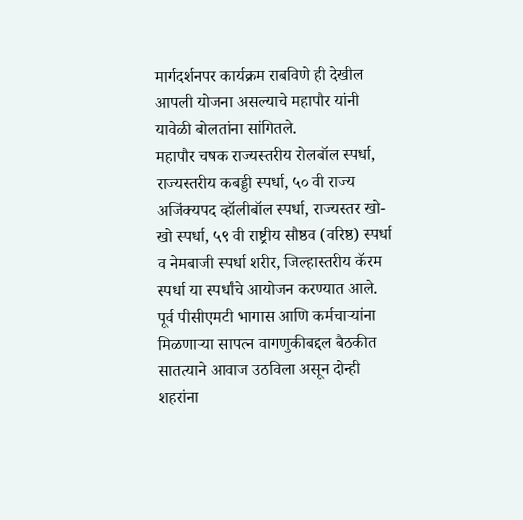मार्गदर्शनपर कार्यक्रम राबविणे ही देखील आपली योजना असल्याचे महापौर यांनी यावेळी बोलतांना सांगितले.
महापौर चषक राज्यस्तरीय रोलबॉल स्पर्धा, राज्यस्तरीय कबड्डी स्पर्धा, ५० वी राज्य अजिंक्यपद व्हॉलीबॉल स्पर्धा, राज्यस्तर खो-खो स्पर्धा, ५९ वी राष्ट्रीय सौष्ठव (वरिष्ठ) स्पर्धा व नेमबाजी स्पर्धा शरीर, जिल्हास्तरीय कॅरम स्पर्धा या स्पर्धांचे आयोजन करण्यात आले.
पूर्व पीसीएमटी भागास आणि कर्मचाऱ्यांना मिळणाऱ्या सापत्न वागणुकीबद्दल बैठकीत सातत्याने आवाज उठविला असून दोन्ही शहरांना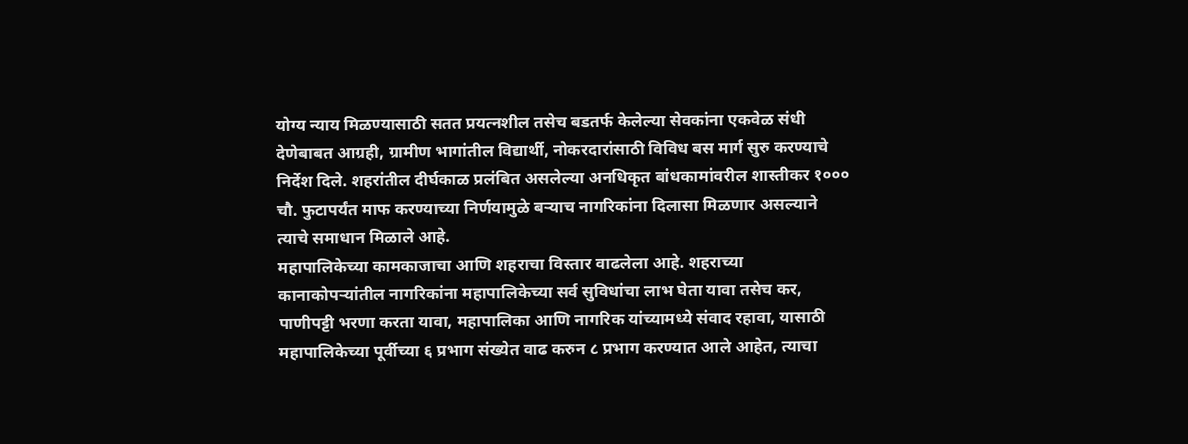योग्य न्याय मिळण्यासाठी सतत प्रयत्नशील तसेच बडतर्फ केलेल्या सेवकांना एकवेळ संधी देणेबाबत आग्रही, ग्रामीण भागांतील विद्यार्थी, नोकरदारांसाठी विविध बस मार्ग सुरु करण्याचे निर्देश दिले. शहरांतील दीर्घकाळ प्रलंबित असलेल्या अनधिकृत बांधकामांवरील शास्तीकर १००० चौ. फुटापर्यंत माफ करण्याच्या निर्णयामुळे बऱ्याच नागरिकांना दिलासा मिळणार असल्याने त्याचे समाधान मिळाले आहे.
महापालिकेच्या कामकाजाचा आणि शहराचा विस्तार वाढलेला आहे. शहराच्या कानाकोपऱ्यांतील नागरिकांना महापालिकेच्या सर्व सुविधांचा लाभ घेता यावा तसेच कर, पाणीपट्टी भरणा करता यावा, महापालिका आणि नागरिक यांच्यामध्ये संवाद रहावा, यासाठी महापालिकेच्या पूर्वीच्या ६ प्रभाग संख्येत वाढ करुन ८ प्रभाग करण्यात आले आहेत, त्याचा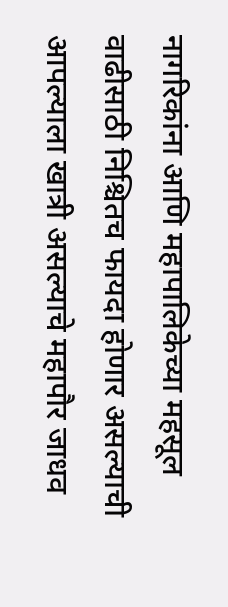नागरिकांना आणि महापालिकेच्या महसूल वाढीसाठी निश्चितच फायदा होणार असल्याची आपल्याला खात्री असल्याचे महापौर जाधव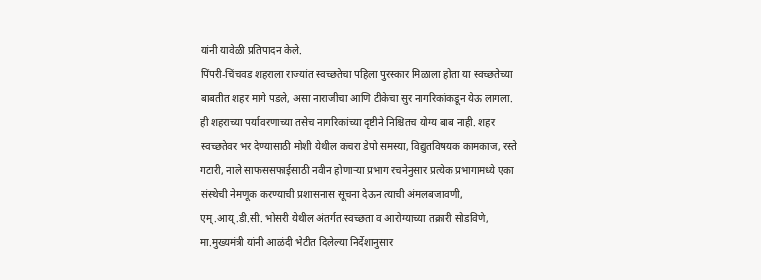यांनी यावेळी प्रतिपादन केले.
पिंपरी-चिंचवड शहराला राज्यांत स्वच्छतेचा पहिला पुरस्कार मिळाला होता या स्वच्छतेच्या बाबतीत शहर मागे पडले, असा नाराजीचा आणि टीकेचा सुर नागरिकांकडून येऊ लागला. ही शहराच्या पर्यावरणाच्या तसेच नागरिकांच्या दृष्टीने निश्चितच योग्य बाब नाही. शहर स्वच्छतेवर भर देण्यासाठी मोशी येथील कचरा डेपो समस्या, विद्युतविषयक कामकाज, रस्ते गटारी, नाले साफससफाईसाठी नवीन होणाऱ्या प्रभाग रचनेनुसार प्रत्येक प्रभागामध्ये एका
संस्थेची नेमणूक करण्याची प्रशासनास सूचना देऊन त्याची अंमलबजावणी, एम्.आय्.डी.सी. भोसरी येथील अंतर्गत स्वच्छता व आरोग्याच्या तक्रारी सोडविणे, मा.मुख्यमंत्री यांनी आळंदी भेटीत दिलेल्या निर्देशानुसार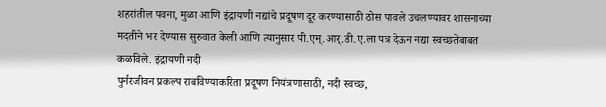शहरांतील पवना, मुळा आणि इंद्रायणी नद्यांचे प्रदूषण दूर करण्यासाठी ठोस पावले उचलण्यावर शासनाच्या मदतीने भर देण्यास सुरुवात केली आणि त्यानुसार पी.एम्.आर्.डी.ए.ला पत्र देऊन नद्या स्वच्छतेबाबत कळविले. इंद्रायणी नदी
पुर्नरजीवन प्रकल्प राबविण्याकरिता प्रदूषण नियंत्रणासाठी, नदी स्वच्छ,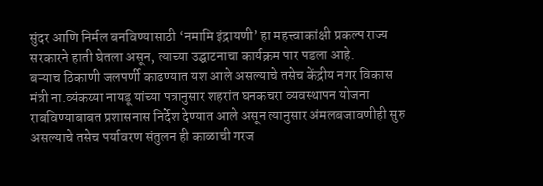सुंदर आणि निर्मल बनविण्यासाठी ‘नमामि इंद्रायणी’ हा महत्त्वाकांक्षी प्रकल्प राज्य सरकारने हाती घेतला असून, त्याच्या उद्घाटनाचा कार्यक्रम पार पडला आहे.
बऱ्याच ठिकाणी जलपर्णी काढण्यात यश आले असल्याचे तसेच केंद्रीय नगर विकास मंत्री ना.व्यंकय्या नायडू यांच्या पत्रानुसार शहरांत घनकचरा व्यवस्थापन योजना राबविण्याबाबत प्रशासनास निर्देश देण्यात आले असून त्यानुसार अंमलबजावणीही सुरु असल्याचे तसेच पर्यावरण संतुलन ही काळाची गरज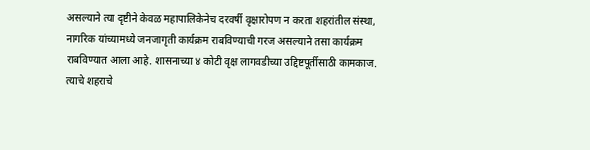असल्याने त्या दृष्टीने केवळ महापालिकेनेच दरवर्षी वृक्षारोपण न करता शहरांतील संस्था, नागरिक यांच्यामध्ये जनजागृती कार्यक्रम राबविण्याची गरज असल्याने तसा कार्यक्रम राबविण्यात आला आहे. शासनाच्या ४ कोटी वृक्ष लागवडीच्या उद्दिष्टपूर्तीसाठी कामकाज. त्याचे शहराचे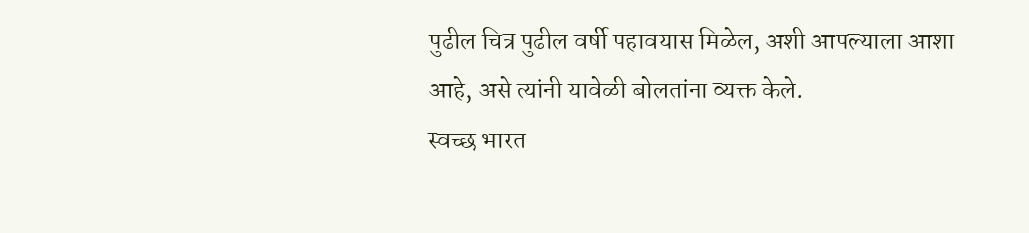पुढील चित्र पुढील वर्षी पहावयास मिळेल, अशी आपल्याला आशा आहे, असे त्यांनी यावेळी बोलतांना व्यक्त केले.
स्वच्छ भारत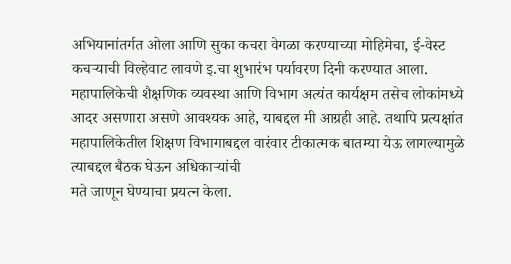अभियानांतर्गत ओला आणि सुका कचरा वेगळा करण्याच्या मोहिमेचा, ई-वेस्ट कचऱ्याची विल्हेवाट लावणे इ.चा शुभारंभ पर्यावरण दिनी करण्यात आला. महापालिकेची शैक्षणिक व्यवस्था आणि विभाग अत्यंत कार्यक्षम तसेच लोकांमध्ये आदर असणारा असणे आवश्यक आहे, याबद्दल मी आग्रही आहे. तथापि प्रत्यक्षांत महापालिकेतील शिक्षण विभागाबद्दल वारंवार टीकात्मक बातम्या येऊ लागल्यामुळे त्याबद्दल बैठक घेऊन अधिकाऱ्यांची
मते जाणून घेण्याचा प्रयत्न केला.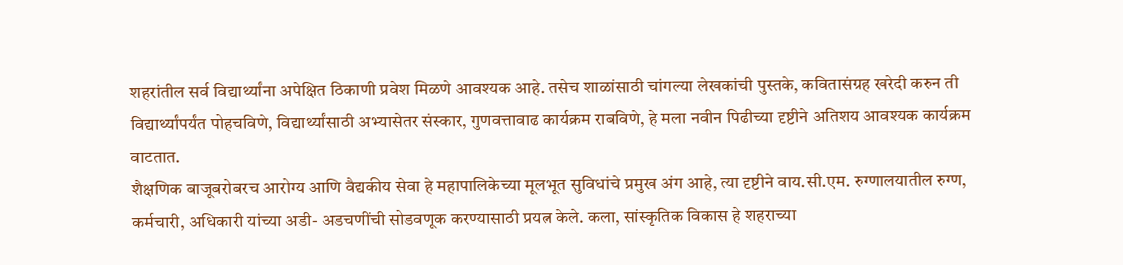शहरांतील सर्व विद्यार्थ्यांना अपेक्षित ठिकाणी प्रवेश मिळणे आवश्यक आहे. तसेच शाळांसाठी चांगल्या लेखकांची पुस्तके, कवितासंग्रह खरेदी करुन ती विद्यार्थ्यांपर्यंत पोहचविणे, विद्यार्थ्यांसाठी अभ्यासेतर संस्कार, गुणवत्तावाढ कार्यक्रम राबविणे, हे मला नवीन पिढीच्या दृष्टीने अतिशय आवश्यक कार्यक्रम वाटतात.
शैक्षणिक बाजूबरोबरच आरोग्य आणि वैद्यकीय सेवा हे महापालिकेच्या मूलभूत सुविधांचे प्रमुख अंग आहे, त्या दृष्टीने वाय.सी.एम. रुग्णालयातील रुग्ण, कर्मचारी, अधिकारी यांच्या अडी- अडचणींची सोडवणूक करण्यासाठी प्रयत्न केले. कला, सांस्कृतिक विकास हे शहराच्या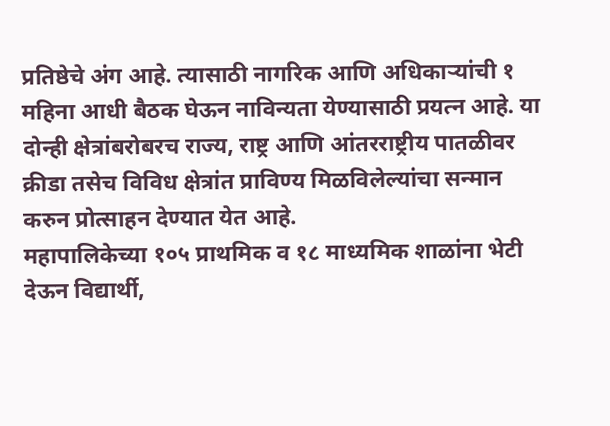प्रतिष्ठेचे अंग आहे. त्यासाठी नागरिक आणि अधिकाऱ्यांची १ महिना आधी बैठक घेऊन नाविन्यता येण्यासाठी प्रयत्न आहे. या दोन्ही क्षेत्रांबरोबरच राज्य, राष्ट्र आणि आंतरराष्ट्रीय पातळीवर क्रीडा तसेच विविध क्षेत्रांत प्राविण्य मिळविलेल्यांचा सन्मान करुन प्रोत्साहन देण्यात येत आहे.
महापालिकेच्या १०५ प्राथमिक व १८ माध्यमिक शाळांना भेटी देऊन विद्यार्थी,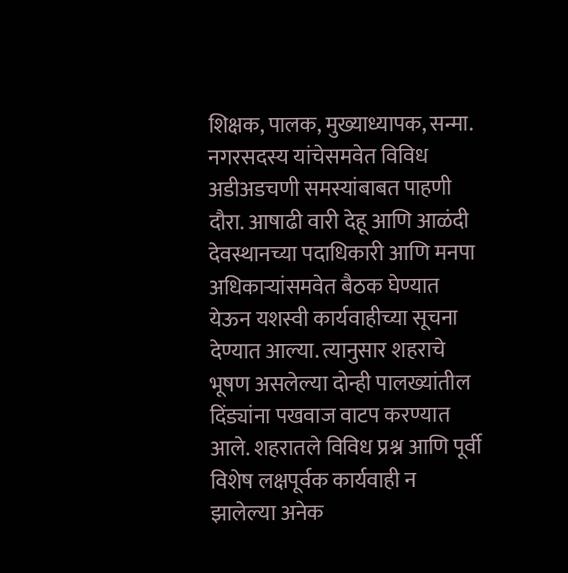शिक्षक, पालक, मुख्याध्यापक, सन्मा. नगरसदस्य यांचेसमवेत विविध अडीअडचणी समस्यांबाबत पाहणी दौरा. आषाढी वारी देहू आणि आळंदी देवस्थानच्या पदाधिकारी आणि मनपा अधिकाऱ्यांसमवेत बैठक घेण्यात येऊन यशस्वी कार्यवाहीच्या सूचना देण्यात आल्या. त्यानुसार शहराचे भूषण असलेल्या दोन्ही पालख्यांतील दिंड्यांना पखवाज वाटप करण्यात आले. शहरातले विविध प्रश्न आणि पूर्वी विशेष लक्षपूर्वक कार्यवाही न झालेल्या अनेक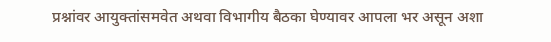प्रश्नांवर आयुक्तांसमवेत अथवा विभागीय बैठका घेण्यावर आपला भर असून अशा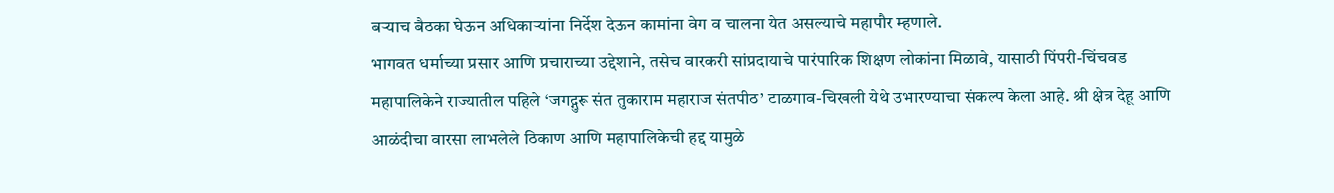बऱ्याच बैठका घेऊन अधिकाऱ्यांना निर्देश देऊन कामांना वेग व चालना येत असल्याचे महापौर म्हणाले.
भागवत धर्माच्या प्रसार आणि प्रचाराच्या उद्देशाने, तसेच वारकरी सांप्रदायाचे पारंपारिक शिक्षण लोकांना मिळावे, यासाठी पिंपरी-चिंचवड महापालिकेने राज्यातील पहिले ‘जगद्गुरू संत तुकाराम महाराज संतपीठ’ टाळगाव-चिखली येथे उभारण्याचा संकल्प केला आहे. श्री क्षेत्र देहू आणि आळंदीचा वारसा लाभलेले ठिकाण आणि महापालिकेची हद्द यामुळे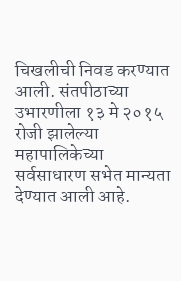चिखलीची निवड करण्यात आली. संतपीठाच्या उभारणीला १३ मे २०१५ रोजी झालेल्या महापालिकेच्या
सर्वसाधारण सभेत मान्यता देण्यात आली आहे.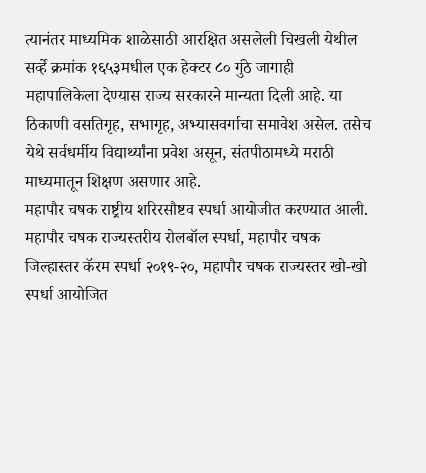त्यानंतर माध्यमिक शाळेसाठी आरक्षित असलेली चिखली येथील सर्व्हे क्रमांक १६५३मधील एक हेक्टर ८० गुंठे जागाही महापालिकेला देण्यास राज्य सरकारने मान्यता दिली आहे. या ठिकाणी वसतिगृह, सभागृह, अभ्यासवर्गाचा समावेश असेल. तसेच येथे सर्वधर्मीय विद्यार्थ्यांना प्रवेश असून, संतपीठामध्ये मराठी माध्यमातून शिक्षण असणार आहे.
महापौर चषक राष्ट्रीय शरिरसौष्टव स्पर्धा आयोजीत करण्यात आली. महापौर चषक राज्यस्तरीय रोलबॉल स्पर्धा, महापौर चषक जिल्हास्तर कॅरम स्पर्धा २०१९-२०, महापौर चषक राज्यस्तर खो-खो स्पर्धा आयोजित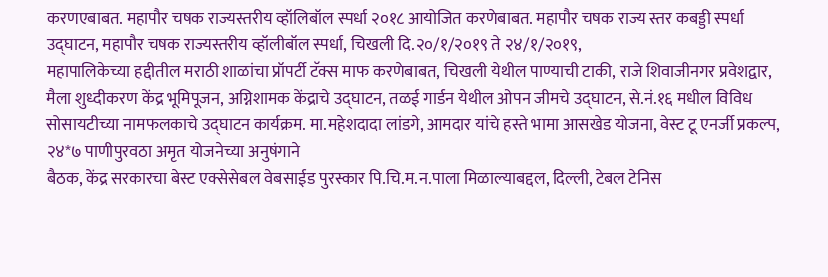करणएबाबत. महापौर चषक राज्यस्तरीय व्हॉलिबॉल स्पर्धा २०१८ आयोजित करणेबाबत. महापौर चषक राज्य स्तर कबड्डी स्पर्धा उद्घाटन, महापौर चषक राज्यस्तरीय व्हॉलीबॉल स्पर्धा, चिखली दि.२०/१/२०१९ ते २४/१/२०१९,
महापालिकेच्या हद्दीतील मराठी शाळांचा प्रॉपर्टी टॅक्स माफ करणेबाबत, चिखली येथील पाण्याची टाकी, राजे शिवाजीनगर प्रवेशद्वार, मैला शुध्दीकरण केंद्र भूमिपूजन, अग्निशामक केंद्राचे उद्घाटन, तळई गार्डन येथील ओपन जीमचे उद्घाटन, से.नं.१६ मधील विविध सोसायटीच्या नामफलकाचे उद्घाटन कार्यक्रम. मा.महेशदादा लांडगे, आमदार यांचे हस्ते भामा आसखेड योजना, वेस्ट टू एनर्जी प्रकल्प, २४*७ पाणीपुरवठा अमृत योजनेच्या अनुषंगाने
बैठक, केंद्र सरकारचा बेस्ट एक्सेसेबल वेबसाईड पुरस्कार पि.चि.म.न.पाला मिळाल्याबद्दल, दिल्ली, टेबल टेनिस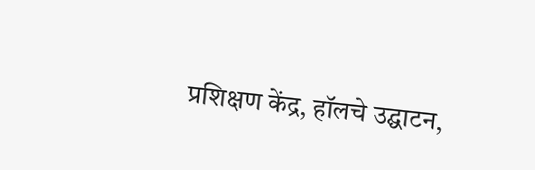प्रशिक्षण केंद्र, हॉलचे उद्घाटन,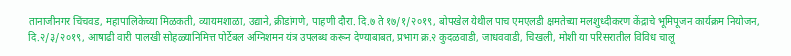तानाजीनगर चिंचवड, महापालिकेच्या मिळकती, व्यायमशाळा, उद्याने, क्रीडांगणे, पाहणी दौरा. दि.७ ते १७/१/२०१९, बोपखेल येथील पाच एमएलडी क्षमतेच्या मलशुध्दीकरण केंद्राचे भूमिपूजन कार्यक्रम नियोजन, दि.२/३/२०१९, आषाढी वारी पालखी सोहळ्यानिमित्त पोर्टेबल अग्निशमन यंत्र उपलब्ध करून देण्याबाबत, प्रभाग क्र.२ कुदळवाडी, जाधववाडी, चिखली, मोशी या परिसरातील विविध चालू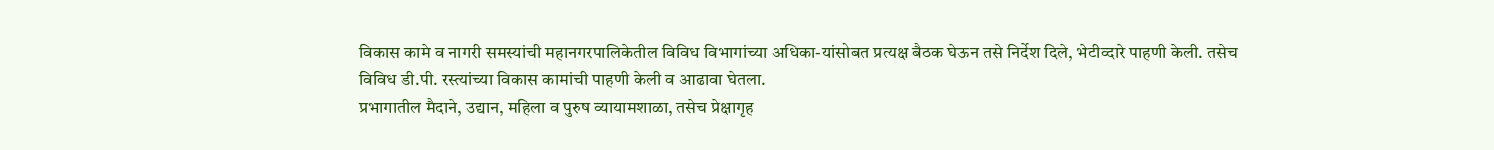विकास कामे व नागरी समस्यांची महानगरपालिकेतील विविध विभागांच्या अधिका-यांसोबत प्रत्यक्ष बैठक घेऊन तसे निर्देश दिले, भेटीव्दारे पाहणी केली. तसेच विविध डी.पी. रस्त्यांच्या विकास कामांची पाहणी केली व आढावा घेतला.
प्रभागातील मैदाने, उद्यान, महिला व पुरुष व्यायामशाळा, तसेच प्रेक्षागृह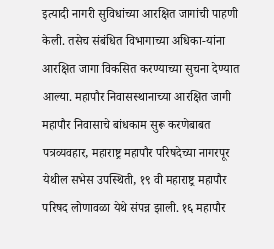इत्यादी नागरी सुविधांच्या आरक्षित जागांची पाहणी केली. तसेच संबंधित विभागाच्या अधिका-यांना आरक्षित जागा विकसित करण्याच्या सुचना देण्यात आल्या. महापौर निवासस्थानाच्या आरक्षित जागी महापौर निवासाचे बांधकाम सुरू करणेबाबत पत्रव्यवहार, महाराष्ट्र महापौर परिषदेच्या नागरपूर येथील सभेस उपस्थिती, १९ वी महाराष्ट्र महापौर परिषद लोणावळा येथे संपन्न झाली. १६ महापौर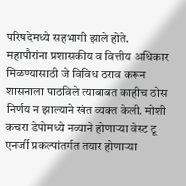परिषदेमध्ये सहभागी झाले होते. महापौरांना प्रशासकीय व वित्तीय अधिकार मिळण्यासाठी जे विविध ठराव करून शासनाला पाठविले त्याबाबत काहीच ठोस निर्णय न झाल्याने खंत व्यक्त केली. मोशी कचरा डेपोमध्ये नव्याने होणाऱ्या वेस्ट टू एनर्जी प्रकल्पांतर्गत तयार होणाऱ्या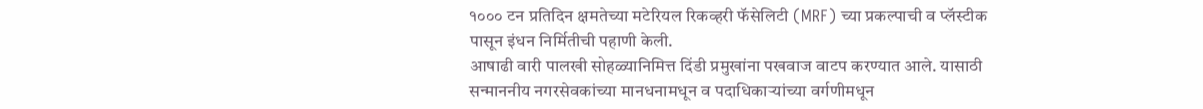१००० टन प्रतिदिन क्षमतेच्या मटेरियल रिकव्हरी फॅसेलिटी (MRF) च्या प्रकल्पाची व प्लॅस्टीक पासून इंधन निर्मितीची पहाणी केली.
आषाढी वारी पालखी सोहळ्यानिमित्त दिंडी प्रमुखांना पखवाज वाटप करण्यात आले. यासाठी सन्माननीय नगरसेवकांच्या मानधनामधून व पदाधिकाऱ्यांच्या वर्गणीमधून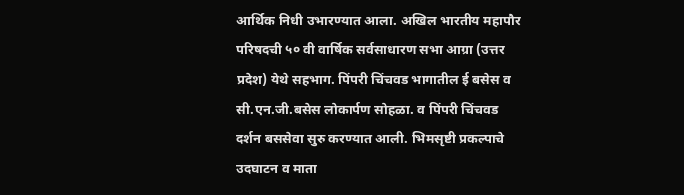आर्थिक निधी उभारण्यात आला. अखिल भारतीय महापौर परिषदची ५० वी वार्षिक सर्वसाधारण सभा आग्रा (उत्तर प्रदेश) येथे सहभाग. पिंपरी चिंचवड भागातील ई बसेस व सी.एन.जी.बसेस लोकार्पण सोहळा. व पिंपरी चिंचवड दर्शन बससेवा सुरु करण्यात आली. भिमसृष्टी प्रकल्पाचे उदघाटन व माता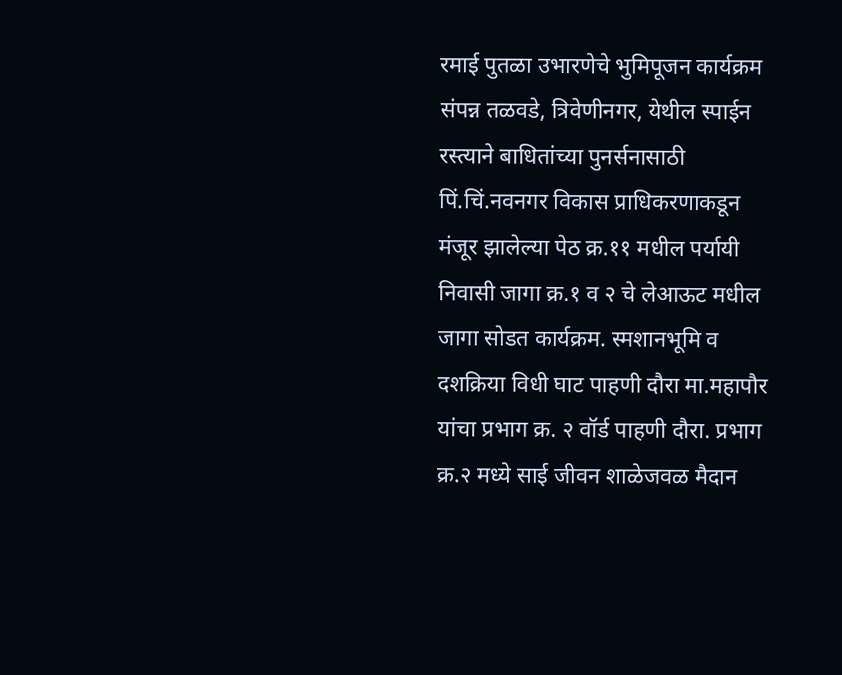रमाई पुतळा उभारणेचे भुमिपूजन कार्यक्रम संपन्न तळवडे, त्रिवेणीनगर, येथील स्पाईन रस्त्याने बाधितांच्या पुनर्सनासाठी पिं.चिं.नवनगर विकास प्राधिकरणाकडून मंजूर झालेल्या पेठ क्र.११ मधील पर्यायी निवासी जागा क्र.१ व २ चे लेआऊट मधील जागा सोडत कार्यक्रम. स्मशानभूमि व दशक्रिया विधी घाट पाहणी दौरा मा.महापौर यांचा प्रभाग क्र. २ वॉर्ड पाहणी दौरा. प्रभाग क्र.२ मध्ये साई जीवन शाळेजवळ मैदान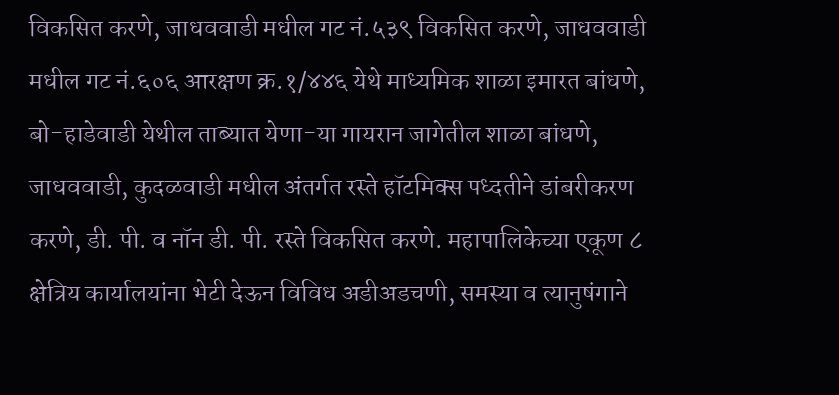विकसित करणे, जाधववाडी मधील गट नं.५३९ विकसित करणे, जाधववाडी मधील गट नं.६०६ आरक्षण क्र.१/४४६ येथे माध्यमिक शाळा इमारत बांधणे, बो-हाडेवाडी येथील ताब्यात येणा-या गायरान जागेतील शाळा बांधणे, जाधववाडी, कुदळवाडी मधील अंतर्गत रस्ते हॉटमिक्स पध्दतीने डांबरीकरण करणे, डी. पी. व नॉन डी. पी. रस्ते विकसित करणे. महापालिकेच्या एकूण ८ क्षेत्रिय कार्यालयांना भेटी देऊन विविध अडीअडचणी, समस्या व त्यानुषंगाने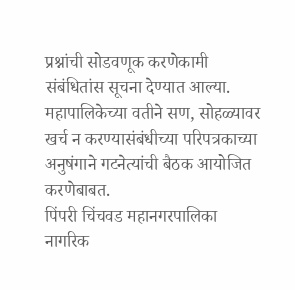प्रश्नांची सोडवणूक करणेकामी संबंधितांस सूचना देण्यात आल्या. महापालिकेच्या वतीने सण, सोहळ्यावर खर्च न करण्यासंबंधीच्या परिपत्रकाच्या अनुषंगाने गटनेत्यांची बैठक आयोजित करणेबाबत.
पिंपरी चिंचवड महानगरपालिका नागरिक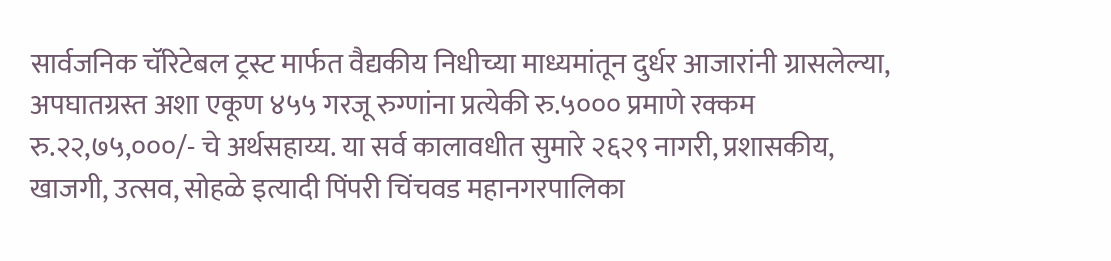सार्वजनिक चॅरिटेबल ट्रस्ट मार्फत वैद्यकीय निधीच्या माध्यमांतून दुर्धर आजारांनी ग्रासलेल्या, अपघातग्रस्त अशा एकूण ४५५ गरजू रुग्णांना प्रत्येकी रु.५००० प्रमाणे रक्कम रु.२२,७५,०००/- चे अर्थसहाय्य. या सर्व कालावधीत सुमारे २६२९ नागरी, प्रशासकीय, खाजगी, उत्सव, सोहळे इत्यादी पिंपरी चिंचवड महानगरपालिका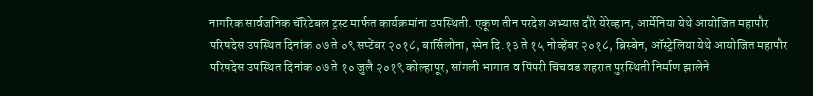नागरिक सार्वजनिक चॅरिटेबल ट्रस्ट मार्फत कार्यक्रमांना उपस्थिती. एकूण तीन परदेश अभ्यास दौरे येरेव्हान, आर्मेनिया येथे आयोजित महापौर परिषदेस उपस्थित दिनांक ०७ ते ०९ सप्टेंबर २०१८, बार्सिलोना, स्पेन दि.१३ ते १५ नोव्हेंबर २०१८, ब्रिस्बेन, ऑस्ट्रेलिया येथे आयोजित महापौर परिषदेस उपस्थित दिनांक ०७ ते १० जुलै २०१९ कोल्हापूर, सांगली भागात व पिंपरी चिंचवड शहरात पुरस्थिती निर्माण झालेने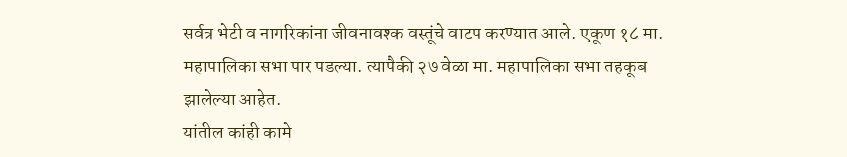सर्वत्र भेटी व नागरिकांना जीवनावश्क वस्तूंचे वाटप करण्यात आले. एकूण १८ मा. महापालिका सभा पार पडल्या. त्यापैकी २७ वेळा मा. महापालिका सभा तहकूब झालेल्या आहेत.
यांतील कांही कामे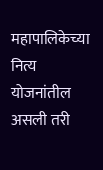महापालिकेच्या नित्य योजनांतील असली तरी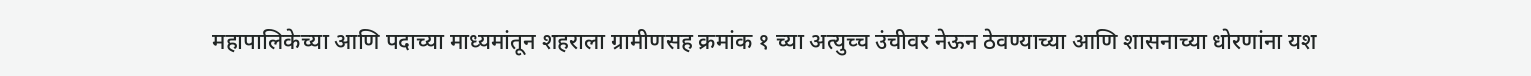महापालिकेच्या आणि पदाच्या माध्यमांतून शहराला ग्रामीणसह क्रमांक १ च्या अत्युच्च उंचीवर नेऊन ठेवण्याच्या आणि शासनाच्या धोरणांना यश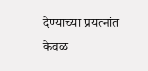देण्याच्या प्रयत्नांत केवळ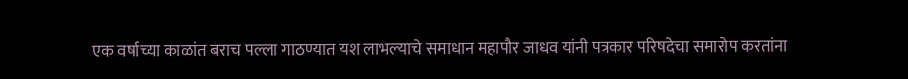एक वर्षाच्या काळांत बराच पल्ला गाठण्यात यश लाभल्याचे समाधान महापौर जाधव यांनी पत्रकार परिषदेचा समारोप करतांना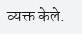व्यक्त केले.